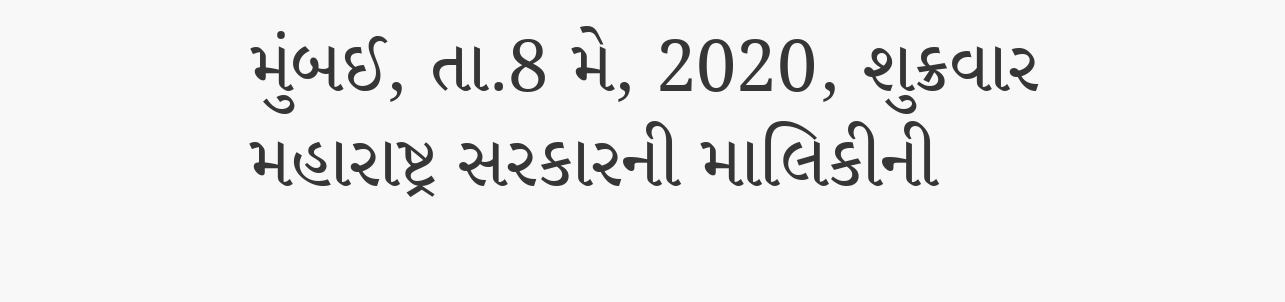મુંબઈ, તા.8 મે, 2020, શુક્રવાર
મહારાષ્ટ્ર સરકારની માલિકીની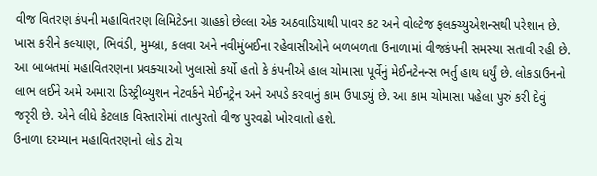વીજ વિતરણ કંપની મહાવિતરણ લિમિટેડના ગ્રાહકો છેલ્લા એક અઠવાડિયાથી પાવર કટ અને વોલ્ટેજ ફલક્ચ્યુએશન્સથી પરેશાન છે. ખાસ કરીને કલ્યાણ, ભિવંડી, મુમ્બ્રા, કલવા અને નવીમુંબઈના રહેવાસીઓને બળબળતા ઉનાળામાં વીજકંપની સમસ્યા સતાવી રહી છે.
આ બાબતમાં મહાવિતરણના પ્રવક્ચાઓ ખુલાસો કર્યો હતો કે કંપનીએ હાલ ચોમાસા પૂર્વેનું મેઈનટેનન્સ ભર્તુ હાથ ધર્યું છે. લોકડાઉનનો લાભ લઈને અમે અમારા ડિસ્ટ્રીબ્યુશન નેટવર્કને મેઈનટ્રેન અને અપડે કરવાનું કામ ઉપાડયું છે. આ કામ ચોમાસા પહેલા પુરું કરી દેવું જરૃરી છે. એને લીધે કેટલાક વિસ્તારોમાં તાત્પુરતો વીજ પુરવઢો ખોરવાતો હશે.
ઉનાળા દરમ્યાન મહાવિતરણનો લોડ ટોચ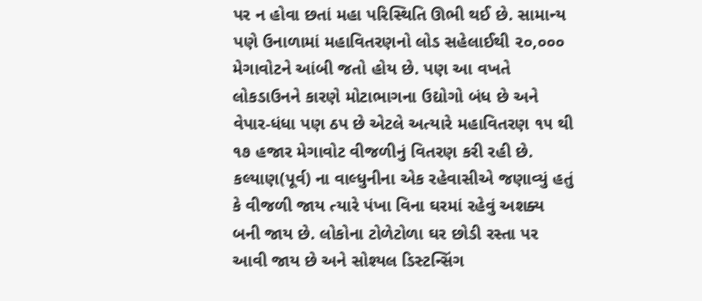પર ન હોવા છતાં મહા પરિસ્થિતિ ઊભી થઈ છે. સામાન્ય પણે ઉનાળામાં મહાવિતરણનો લોડ સહેલાઈથી ૨૦,૦૦૦ મેગાવોટને આંબી જતો હોય છે. પણ આ વખતે લોકડાઉનને કારણે મોટાભાગના ઉદ્યોગો બંધ છે અને વેપાર-ધંધા પણ ઠપ છે એટલે અત્યારે મહાવિતરણ ૧૫ થી ૧૭ હજાર મેગાવોટ વીજળીનું વિતરણ કરી રહી છે.
કલ્યાણ(પૂર્વ) ના વાલ્ધુનીના એક રહેવાસીએ જણાવ્યું હતું કે વીજળી જાય ત્યારે પંખા વિના ઘરમાં રહેવું અશક્ય બની જાય છે. લોકોના ટોળેટોળા ઘર છોડી રસ્તા પર આવી જાય છે અને સોશ્યલ ડિસ્ટન્સિંગ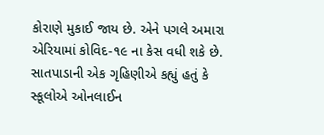કોરાણે મુકાઈ જાય છે. એને પગલે અમારા એરિયામાં કોવિદ-૧૯ ના કેસ વધી શકે છે.
સાતપાડાની એક ગૃહિણીએ કહ્યું હતું કે સ્કૂલોએ ઓનલાઈન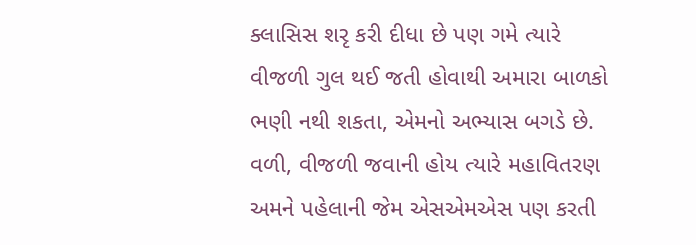ક્લાસિસ શરૃ કરી દીધા છે પણ ગમે ત્યારે વીજળી ગુલ થઈ જતી હોવાથી અમારા બાળકો ભણી નથી શકતા, એમનો અભ્યાસ બગડે છે. વળી, વીજળી જવાની હોય ત્યારે મહાવિતરણ અમને પહેલાની જેમ એસએમએસ પણ કરતી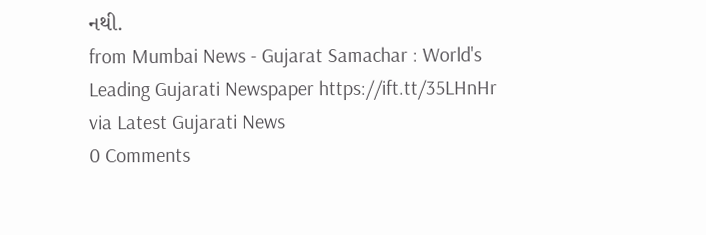નથી.
from Mumbai News - Gujarat Samachar : World's Leading Gujarati Newspaper https://ift.tt/35LHnHr
via Latest Gujarati News
0 Comments